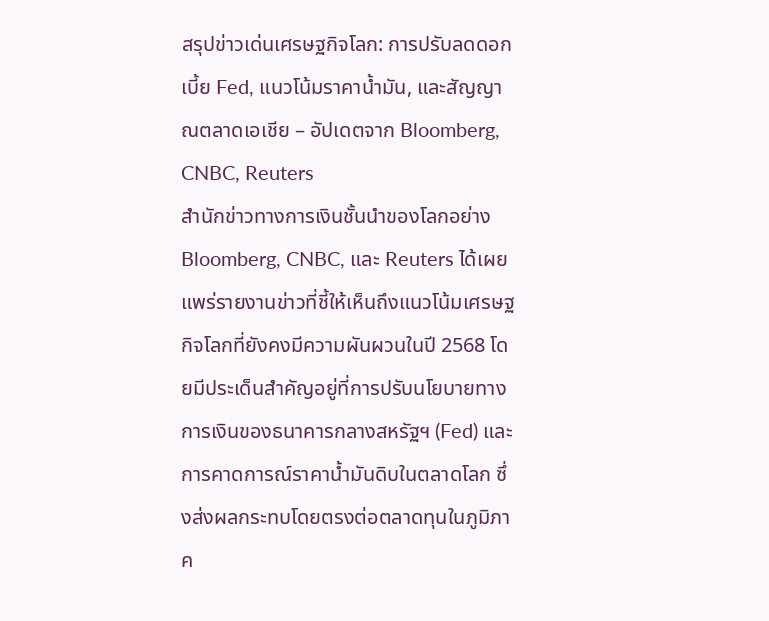สรุปข่าวเด่นเศรษฐกิจโลก: การปรับลดดอกเบี้ย Fed, แนวโน้มราคาน้ำมัน, และสัญญาณตลาดเอเชีย – อัปเดตจาก Bloomberg, CNBC, Reuters
สำนักข่าวทางการเงินชั้นนำของโลกอย่าง Bloomberg, CNBC, และ Reuters ได้เผยแพร่รายงานข่าวที่ชี้ให้เห็นถึงแนวโน้มเศรษฐกิจโลกที่ยังคงมีความผันผวนในปี 2568 โดยมีประเด็นสำคัญอยู่ที่การปรับนโยบายทางการเงินของธนาคารกลางสหรัฐฯ (Fed) และการคาดการณ์ราคาน้ำมันดิบในตลาดโลก ซึ่งส่งผลกระทบโดยตรงต่อตลาดทุนในภูมิภาค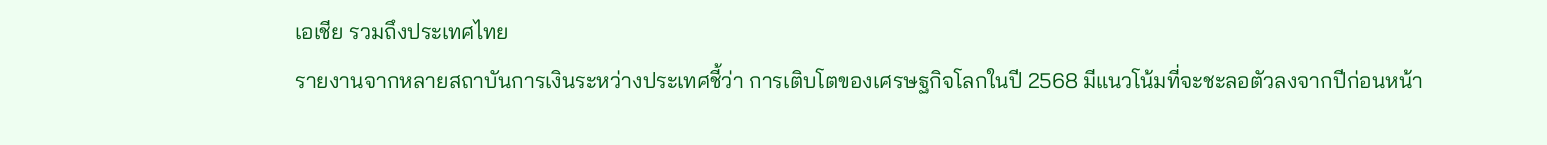เอเชีย รวมถึงประเทศไทย
รายงานจากหลายสถาบันการเงินระหว่างประเทศชี้ว่า การเติบโตของเศรษฐกิจโลกในปี 2568 มีแนวโน้มที่จะชะลอตัวลงจากปีก่อนหน้า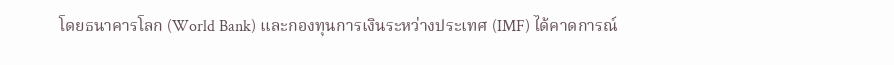โดยธนาคารโลก (World Bank) และกองทุนการเงินระหว่างประเทศ (IMF) ได้คาดการณ์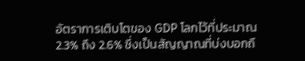อัตราการเติบโตของ GDP โลกไว้ที่ประมาณ 2.3% ถึง 2.6% ซึ่งเป็นสัญญาณที่บ่งบอกถึ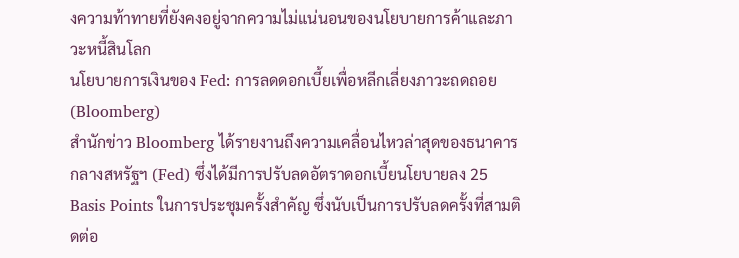งความท้าทายที่ยังคงอยู่จากความไม่แน่นอนของนโยบายการค้าและภาวะหนี้สินโลก
นโยบายการเงินของ Fed: การลดดอกเบี้ยเพื่อหลีกเลี่ยงภาวะถดถอย (Bloomberg)
สำนักข่าว Bloomberg ได้รายงานถึงความเคลื่อนไหวล่าสุดของธนาคารกลางสหรัฐฯ (Fed) ซึ่งได้มีการปรับลดอัตราดอกเบี้ยนโยบายลง 25 Basis Points ในการประชุมครั้งสำคัญ ซึ่งนับเป็นการปรับลดครั้งที่สามติดต่อ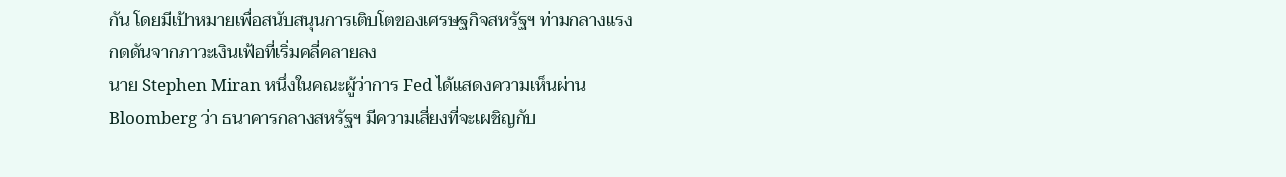กัน โดยมีเป้าหมายเพื่อสนับสนุนการเติบโตของเศรษฐกิจสหรัฐฯ ท่ามกลางแรงกดดันจากภาวะเงินเฟ้อที่เริ่มคลี่คลายลง
นาย Stephen Miran หนึ่งในคณะผู้ว่าการ Fed ได้แสดงความเห็นผ่าน Bloomberg ว่า ธนาคารกลางสหรัฐฯ มีความเสี่ยงที่จะเผชิญกับ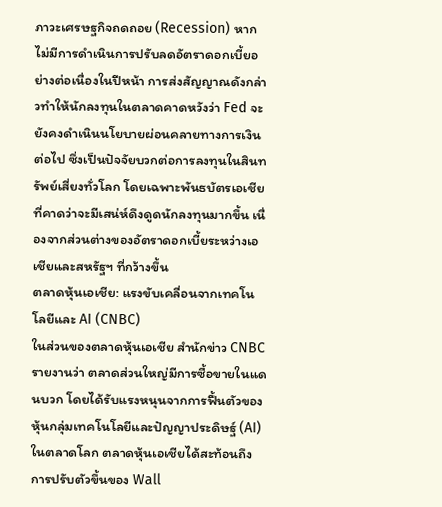ภาวะเศรษฐกิจถดถอย (Recession) หากไม่มีการดำเนินการปรับลดอัตราดอกเบี้ยอย่างต่อเนื่องในปีหน้า การส่งสัญญาณดังกล่าวทำให้นักลงทุนในตลาดคาดหวังว่า Fed จะยังคงดำเนินนโยบายผ่อนคลายทางการเงินต่อไป ซึ่งเป็นปัจจัยบวกต่อการลงทุนในสินทรัพย์เสี่ยงทั่วโลก โดยเฉพาะพันธบัตรเอเชียที่คาดว่าจะมีเสน่ห์ดึงดูดนักลงทุนมากขึ้น เนื่องจากส่วนต่างของอัตราดอกเบี้ยระหว่างเอเชียและสหรัฐฯ ที่กว้างขึ้น
ตลาดหุ้นเอเชีย: แรงขับเคลื่อนจากเทคโนโลยีและ AI (CNBC)
ในส่วนของตลาดหุ้นเอเชีย สำนักข่าว CNBC รายงานว่า ตลาดส่วนใหญ่มีการซื้อขายในแดนบวก โดยได้รับแรงหนุนจากการฟื้นตัวของหุ้นกลุ่มเทคโนโลยีและปัญญาประดิษฐ์ (AI) ในตลาดโลก ตลาดหุ้นเอเชียได้สะท้อนถึงการปรับตัวขึ้นของ Wall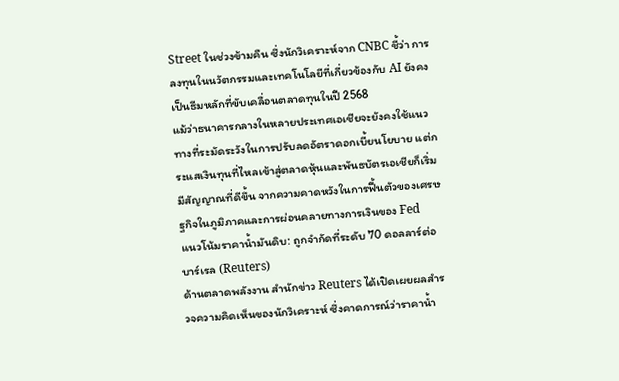Street ในช่วงข้ามคืน ซึ่งนักวิเคราะห์จาก CNBC ชี้ว่า การลงทุนในนวัตกรรมและเทคโนโลยีที่เกี่ยวข้องกับ AI ยังคงเป็นธีมหลักที่ขับเคลื่อนตลาดทุนในปี 2568
แม้ว่าธนาคารกลางในหลายประเทศเอเชียจะยังคงใช้แนวทางที่ระมัดระวังในการปรับลดอัตราดอกเบี้ยนโยบาย แต่กระแสเงินทุนที่ไหลเข้าสู่ตลาดหุ้นและพันธบัตรเอเชียก็เริ่มมีสัญญาณที่ดีขึ้น จากความคาดหวังในการฟื้นตัวของเศรษฐกิจในภูมิภาคและการผ่อนคลายทางการเงินของ Fed
แนวโน้มราคาน้ำมันดิบ: ถูกจำกัดที่ระดับ 70 ดอลลาร์ต่อบาร์เรล (Reuters)
ด้านตลาดพลังงาน สำนักข่าว Reuters ได้เปิดเผยผลสำรวจความคิดเห็นของนักวิเคราะห์ ซึ่งคาดการณ์ว่าราคาน้ำ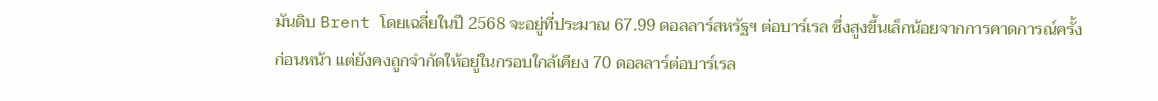มันดิบ Brent โดยเฉลี่ยในปี 2568 จะอยู่ที่ประมาณ 67.99 ดอลลาร์สหรัฐฯ ต่อบาร์เรล ซึ่งสูงขึ้นเล็กน้อยจากการคาดการณ์ครั้งก่อนหน้า แต่ยังคงถูกจำกัดให้อยู่ในกรอบใกล้เคียง 70 ดอลลาร์ต่อบาร์เรล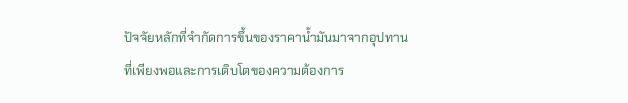ปัจจัยหลักที่จำกัดการขึ้นของราคาน้ำมันมาจากอุปทานที่เพียงพอและการเติบโตของความต้องการ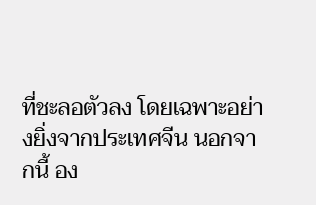ที่ชะลอตัวลง โดยเฉพาะอย่างยิ่งจากประเทศจีน นอกจากนี้ อง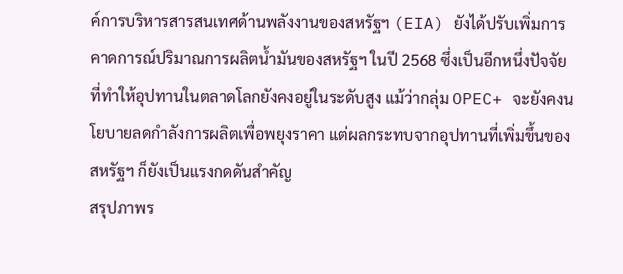ค์การบริหารสารสนเทศด้านพลังงานของสหรัฐฯ (EIA) ยังได้ปรับเพิ่มการคาดการณ์ปริมาณการผลิตน้ำมันของสหรัฐฯ ในปี 2568 ซึ่งเป็นอีกหนึ่งปัจจัยที่ทำให้อุปทานในตลาดโลกยังคงอยู่ในระดับสูง แม้ว่ากลุ่ม OPEC+ จะยังคงนโยบายลดกำลังการผลิตเพื่อพยุงราคา แต่ผลกระทบจากอุปทานที่เพิ่มขึ้นของสหรัฐฯ ก็ยังเป็นแรงกดดันสำคัญ
สรุปภาพร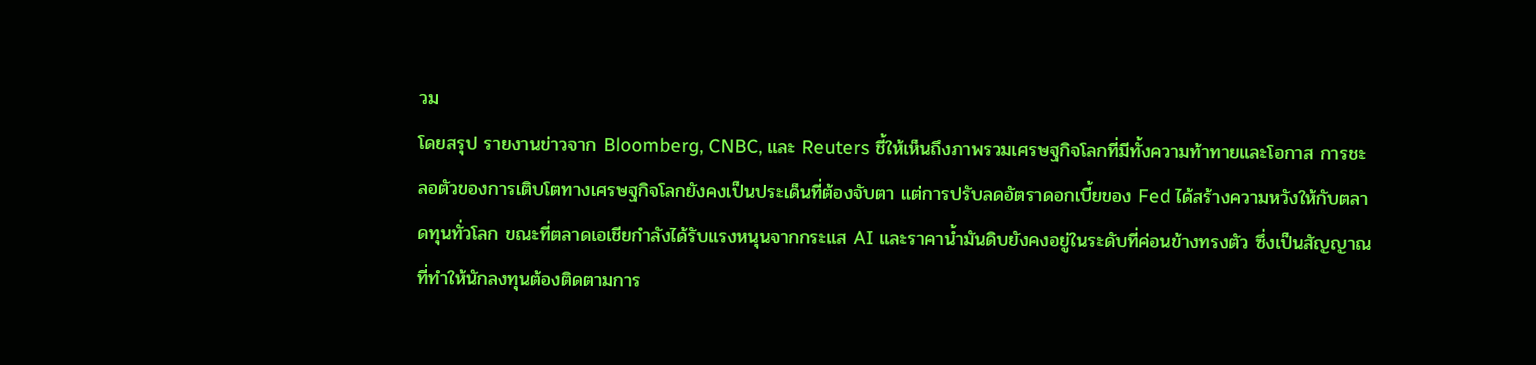วม
โดยสรุป รายงานข่าวจาก Bloomberg, CNBC, และ Reuters ชี้ให้เห็นถึงภาพรวมเศรษฐกิจโลกที่มีทั้งความท้าทายและโอกาส การชะลอตัวของการเติบโตทางเศรษฐกิจโลกยังคงเป็นประเด็นที่ต้องจับตา แต่การปรับลดอัตราดอกเบี้ยของ Fed ได้สร้างความหวังให้กับตลาดทุนทั่วโลก ขณะที่ตลาดเอเชียกำลังได้รับแรงหนุนจากกระแส AI และราคาน้ำมันดิบยังคงอยู่ในระดับที่ค่อนข้างทรงตัว ซึ่งเป็นสัญญาณที่ทำให้นักลงทุนต้องติดตามการ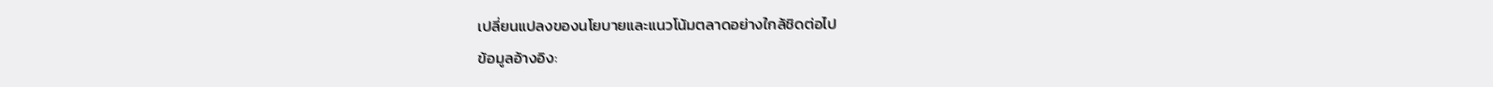เปลี่ยนแปลงของนโยบายและแนวโน้มตลาดอย่างใกล้ชิดต่อไป
ข้อมูลอ้างอิง: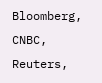Bloomberg, CNBC, Reuters,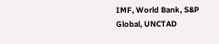IMF, World Bank, S&P Global, UNCTAD